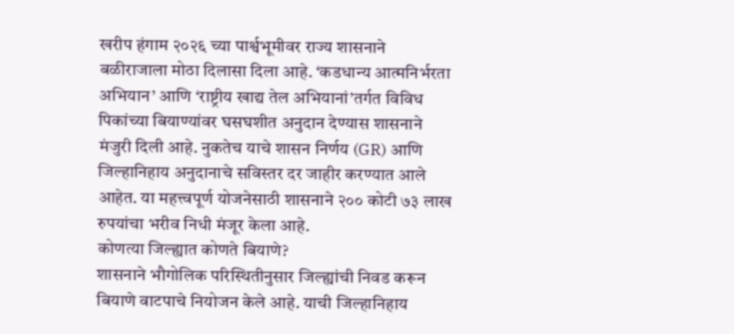खरीप हंगाम २०२६ च्या पार्श्वभूमीवर राज्य शासनाने बळीराजाला मोठा दिलासा दिला आहे. ‘कडधान्य आत्मनिर्भरता अभियान’ आणि ‘राष्ट्रीय खाद्य तेल अभियानां’तर्गत विविध पिकांच्या बियाण्यांवर घसघशीत अनुदान देण्यास शासनाने मंजुरी दिली आहे. नुकतेच याचे शासन निर्णय (GR) आणि जिल्हानिहाय अनुदानाचे सविस्तर दर जाहीर करण्यात आले आहेत. या महत्त्वपूर्ण योजनेसाठी शासनाने २०० कोटी ७३ लाख रुपयांचा भरीव निधी मंजूर केला आहे.
कोणत्या जिल्ह्यात कोणते बियाणे?
शासनाने भौगोलिक परिस्थितीनुसार जिल्ह्यांची निवड करून बियाणे वाटपाचे नियोजन केले आहे. याची जिल्हानिहाय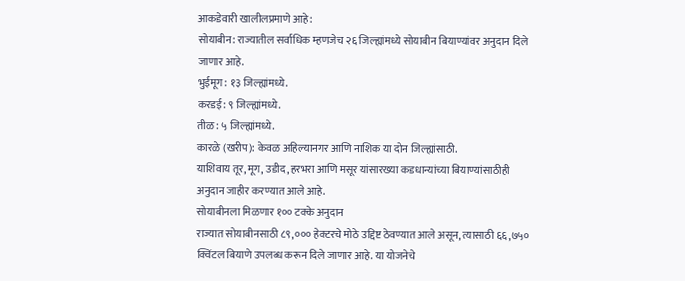आकडेवारी खालीलप्रमाणे आहे:
सोयाबीन: राज्यातील सर्वाधिक म्हणजेच २६ जिल्ह्यांमध्ये सोयाबीन बियाण्यांवर अनुदान दिले जाणार आहे.
भुईमूग: १३ जिल्ह्यांमध्ये.
करडई: ९ जिल्ह्यांमध्ये.
तीळ: ५ जिल्ह्यांमध्ये.
कारळे (खरीप): केवळ अहिल्यानगर आणि नाशिक या दोन जिल्ह्यांसाठी.
याशिवाय तूर, मूग, उडीद, हरभरा आणि मसूर यांसारख्या कडधान्यांच्या बियाण्यांसाठीही अनुदान जाहीर करण्यात आले आहे.
सोयाबीनला मिळणार १०० टक्के अनुदान
राज्यात सोयाबीनसाठी ८९,००० हेक्टरचे मोठे उद्दिष्ट ठेवण्यात आले असून, त्यासाठी ६६,७५० क्विंटल बियाणे उपलब्ध करून दिले जाणार आहे. या योजनेचे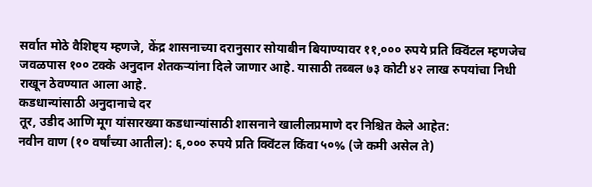सर्वात मोठे वैशिष्ट्य म्हणजे, केंद्र शासनाच्या दरानुसार सोयाबीन बियाण्यावर ११,००० रुपये प्रति क्विंटल म्हणजेच जवळपास १०० टक्के अनुदान शेतकऱ्यांना दिले जाणार आहे. यासाठी तब्बल ७३ कोटी ४२ लाख रुपयांचा निधी राखून ठेवण्यात आला आहे.
कडधान्यांसाठी अनुदानाचे दर
तूर, उडीद आणि मूग यांसारख्या कडधान्यांसाठी शासनाने खालीलप्रमाणे दर निश्चित केले आहेत:
नवीन वाण (१० वर्षांच्या आतील): ६,००० रुपये प्रति क्विंटल किंवा ५०% (जे कमी असेल ते)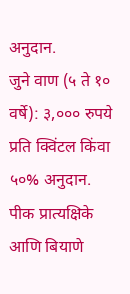अनुदान.
जुने वाण (५ ते १० वर्षे): ३,००० रुपये प्रति क्विंटल किंवा ५०% अनुदान.
पीक प्रात्यक्षिके आणि बियाणे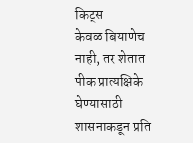किट्स
केवळ बियाणेच नाही, तर शेतात पीक प्रात्यक्षिके घेण्यासाठी शासनाकडून प्रति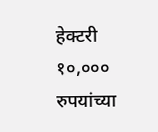हेक्टरी १०,००० रुपयांच्या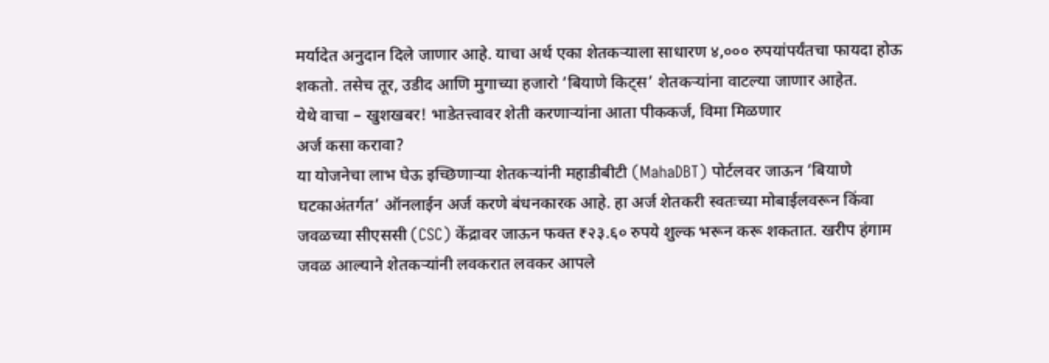मर्यादेत अनुदान दिले जाणार आहे. याचा अर्थ एका शेतकऱ्याला साधारण ४,००० रुपयांपर्यंतचा फायदा होऊ शकतो. तसेच तूर, उडीद आणि मुगाच्या हजारो ‘बियाणे किट्स’ शेतकऱ्यांना वाटल्या जाणार आहेत.
येथे वाचा – खुशखबर! भाडेतत्त्वावर शेती करणाऱ्यांना आता पीककर्ज, विमा मिळणार
अर्ज कसा करावा?
या योजनेचा लाभ घेऊ इच्छिणाऱ्या शेतकऱ्यांनी महाडीबीटी (MahaDBT) पोर्टलवर जाऊन ‘बियाणे घटकाअंतर्गत’ ऑनलाईन अर्ज करणे बंधनकारक आहे. हा अर्ज शेतकरी स्वतःच्या मोबाईलवरून किंवा जवळच्या सीएससी (CSC) केंद्रावर जाऊन फक्त ₹२३.६० रुपये शुल्क भरून करू शकतात. खरीप हंगाम जवळ आल्याने शेतकऱ्यांनी लवकरात लवकर आपले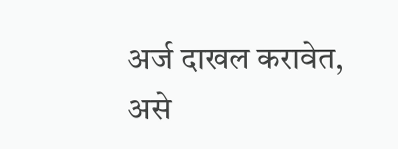अर्ज दाखल करावेत, असे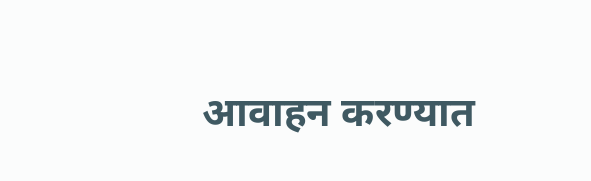आवाहन करण्यात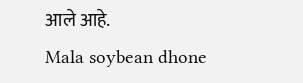आले आहे.
Mala soybean dhone